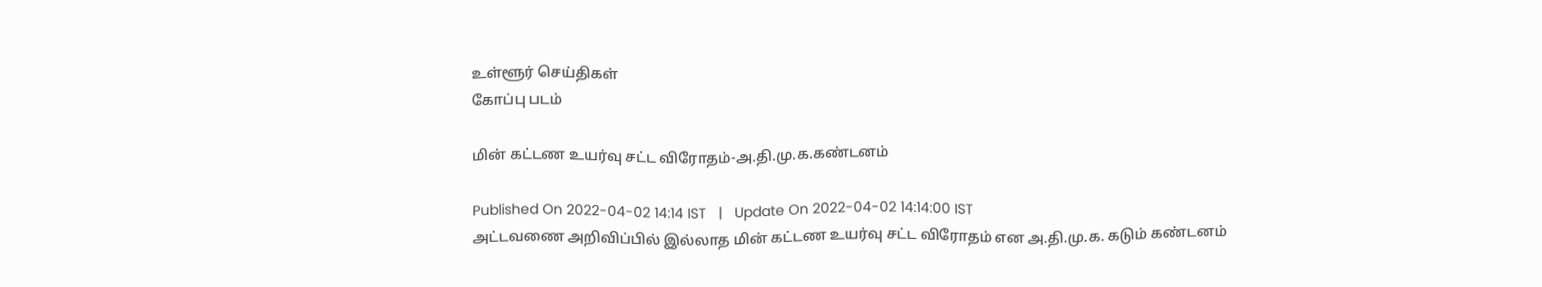உள்ளூர் செய்திகள்
கோப்பு படம்

மின் கட்டண உயர்வு சட்ட விரோதம்-அ.தி.மு.க.கண்டனம்

Published On 2022-04-02 14:14 IST   |   Update On 2022-04-02 14:14:00 IST
அட்டவணை அறிவிப்பில் இல்லாத மின் கட்டண உயர்வு சட்ட விரோதம் என அ.தி.மு.க. கடும் கண்டனம்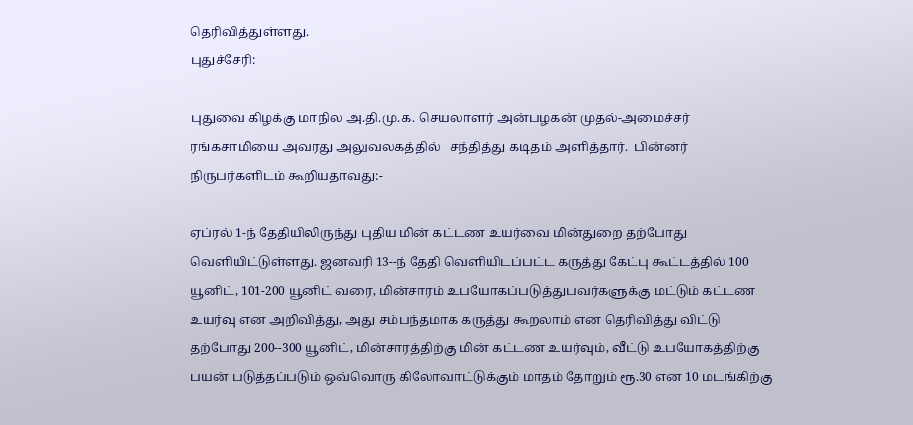தெரிவித்துள்ளது.
புதுச்சேரி:

புதுவை கிழக்கு மாநில அ.தி.மு.க. செயலாளர் அன்பழகன் முதல்-அமைச்சர் ரங்கசாமியை அவரது அலுவலகத்தில்   சந்தித்து கடிதம் அளித்தார்.  பின்னர் நிருபர்களிடம் கூறியதாவது:-

ஏப்ரல் 1-ந் தேதியிலிருந்து புதிய மின் கட்டண உயர்வை மின்துறை தற்போது வெளியிட்டுள்ளது. ஜனவரி 13--ந் தேதி வெளியிடப்பட்ட கருத்து கேட்பு கூட்டத்தில் 100 யூனிட், 101-200 யூனிட் வரை, மின்சாரம் உபயோகப்படுத்துபவர்களுக்கு மட்டும் கட்டண உயர்வு என அறிவித்து, அது சம்பந்தமாக கருத்து கூறலாம் என தெரிவித்து விட்டு தற்போது 200--300 யூனிட், மின்சாரத்திற்கு மின் கட்டண உயர்வும், வீட்டு உபயோகத்திற்கு பயன் படுத்தப்படும் ஒவ்வொரு கிலோவாட்டுக்கும் மாதம் தோறும் ரூ.30 என 10 மடங்கிற்கு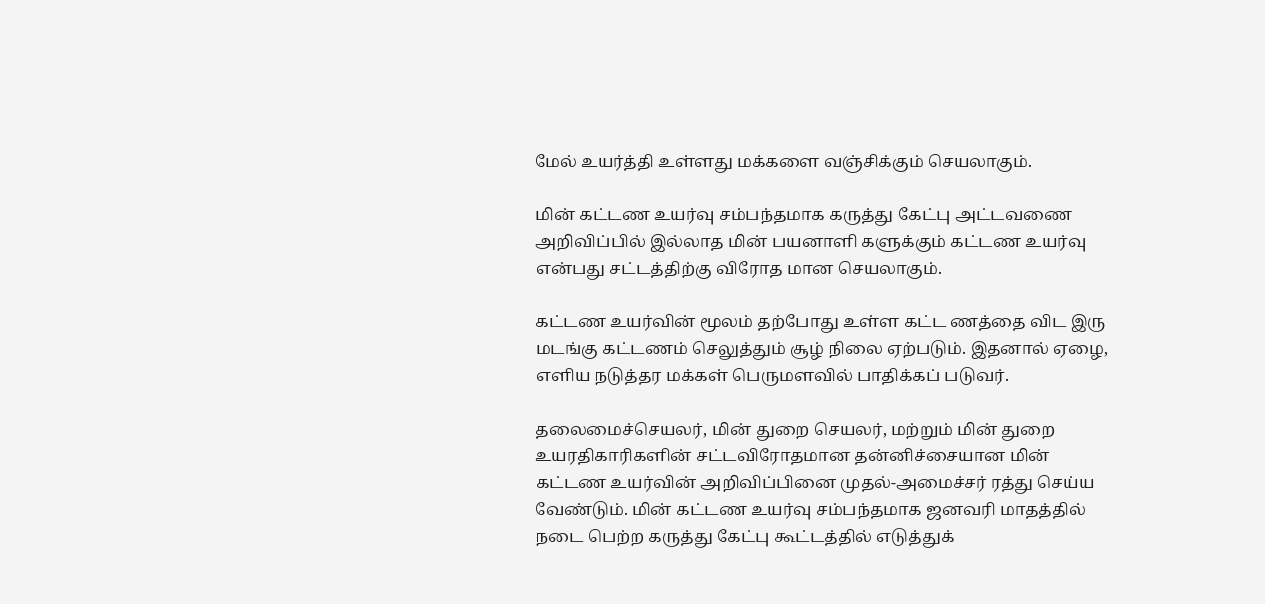மேல் உயர்த்தி உள்ளது மக்களை வஞ்சிக்கும் செயலாகும்.

மின் கட்டண உயர்வு சம்பந்தமாக கருத்து கேட்பு அட்டவணை அறிவிப்பில் இல்லாத மின் பயனாளி களுக்கும் கட்டண உயர்வு என்பது சட்டத்திற்கு விரோத மான செயலாகும்.

கட்டண உயர்வின் மூலம் தற்போது உள்ள கட்ட ணத்தை விட இரு மடங்கு கட்டணம் செலுத்தும் சூழ் நிலை ஏற்படும். இதனால் ஏழை, எளிய நடுத்தர மக்கள் பெருமளவில் பாதிக்கப் படுவர்.

தலைமைச்செயலர், மின் துறை செயலர், மற்றும் மின் துறை உயரதிகாரிகளின் சட்டவிரோதமான தன்னிச்சையான மின் கட்டண உயர்வின் அறிவிப்பினை முதல்-அமைச்சர் ரத்து செய்ய வேண்டும். மின் கட்டண உயர்வு சம்பந்தமாக ஜனவரி மாதத்தில் நடை பெற்ற கருத்து கேட்பு கூட்டத்தில் எடுத்துக்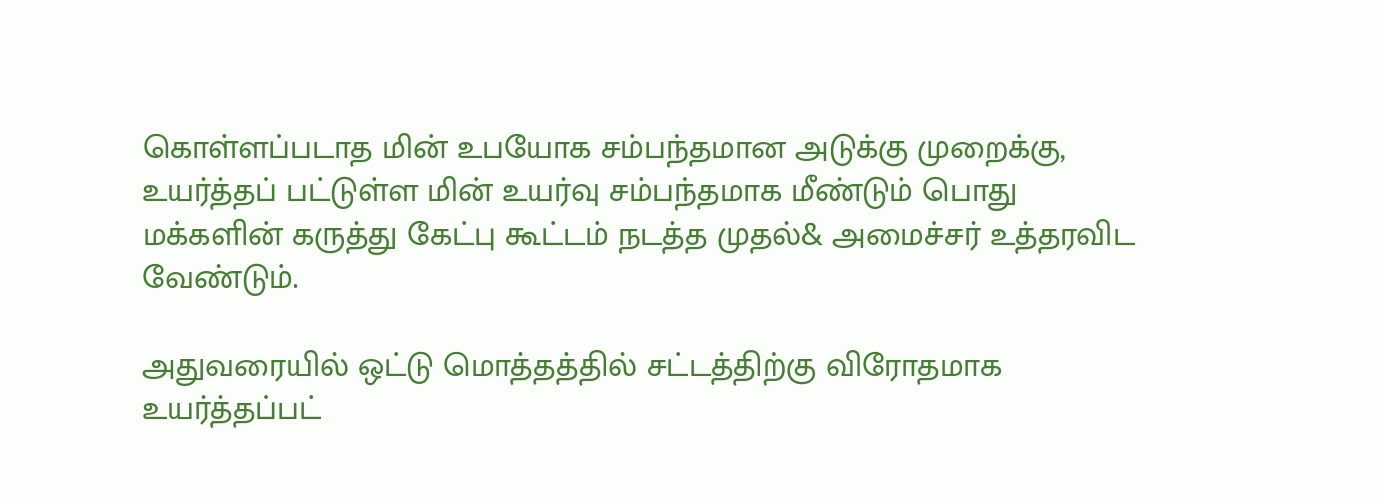கொள்ளப்படாத மின் உபயோக சம்பந்தமான அடுக்கு முறைக்கு, உயர்த்தப் பட்டுள்ள மின் உயர்வு சம்பந்தமாக மீண்டும் பொது மக்களின் கருத்து கேட்பு கூட்டம் நடத்த முதல்& அமைச்சர் உத்தரவிட வேண்டும்.

அதுவரையில் ஒட்டு மொத்தத்தில் சட்டத்திற்கு விரோதமாக உயர்த்தப்பட்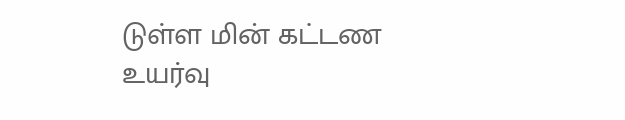டுள்ள மின் கட்டண உயர்வு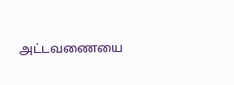அட்டவணையை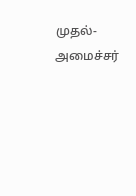முதல்-அமைச்சர்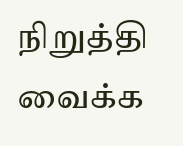நிறுத்தி வைக்க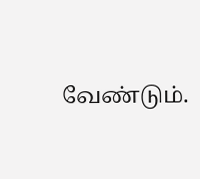வேண்டும்.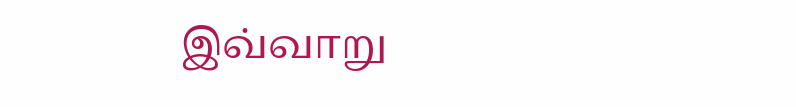இவ்வாறு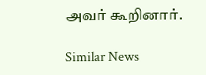அவர் கூறினார்.

Similar News